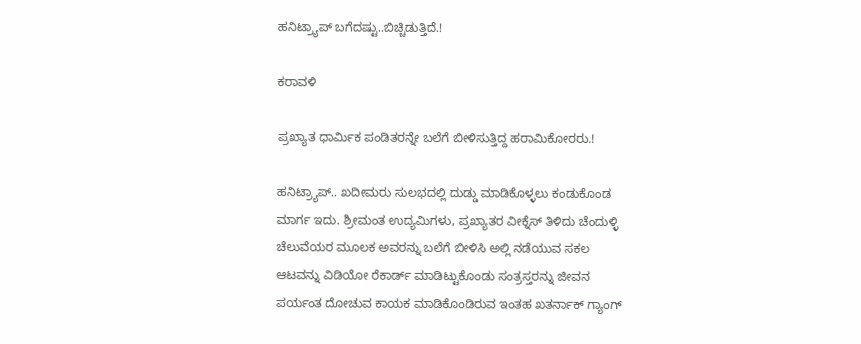ಹನಿಟ್ರ್ಯಾಪ್ ಬಗೆದಷ್ಟು..ಬಿಚ್ಚಿಡುತ್ತಿದೆ.!

ಕರಾವಳಿ

ಪ್ರಖ್ಯಾತ ಧಾರ್ಮಿಕ ಪಂಡಿತರನ್ನೇ ಬಲೆಗೆ ಬೀಳಿಸುತ್ತಿದ್ದ ಹರಾಮಿಕೋರರು.!

ಹನಿಟ್ರ್ಯಾಪ್.. ಖದೀಮರು ಸುಲಭದಲ್ಲಿ ದುಡ್ಡು ಮಾಡಿಕೊಳ್ಳಲು ಕಂಡುಕೊಂಡ ಮಾರ್ಗ ಇದು. ಶ್ರೀಮಂತ ಉದ್ಯಮಿಗಳು, ಪ್ರಖ್ಯಾತರ ವೀಕ್ನೆಸ್ ತಿಳಿದು ಚೆಂದುಳ್ಳಿ ಚೆಲುವೆಯರ ಮೂಲಕ ಅವರನ್ನು ಬಲೆಗೆ ಬೀಳಿಸಿ ಅಲ್ಲಿ ನಡೆಯುವ ಸಕಲ ಆಟವನ್ನು ವಿಡಿಯೋ ರೆಕಾರ್ಡ್ ಮಾಡಿಟ್ಟುಕೊಂಡು ಸಂತ್ರಸ್ತರನ್ನು ಜೀವನ ಪರ್ಯಂತ ದೋಚುವ ಕಾಯಕ ಮಾಡಿಕೊಂಡಿರುವ ಇಂತಹ ಖತರ್ನಾಕ್ ಗ್ಯಾಂಗ್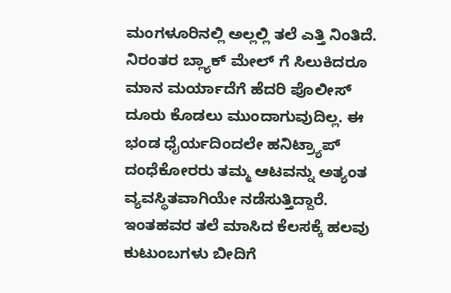ಮಂಗಳೂರಿನಲ್ಲಿ ಅಲ್ಲಲ್ಲಿ ತಲೆ ಎತ್ತಿ ನಿಂತಿದೆ. ನಿರಂತರ ಬ್ಲ್ಯಾಕ್ ಮೇಲ್ ಗೆ ಸಿಲುಕಿದರೂ ಮಾನ ಮರ್ಯಾದೆಗೆ ಹೆದರಿ ಪೊಲೀಸ್ ದೂರು ಕೊಡಲು ಮುಂದಾಗುವುದಿಲ್ಲ. ಈ ಭಂಡ ಧೈರ್ಯದಿಂದಲೇ ಹನಿಟ್ರ್ಯಾಪ್ ದಂಧೆಕೋರರು ತಮ್ಮ ಆಟವನ್ನು ಅತ್ಯಂತ ವ್ಯವಸ್ಥಿತವಾಗಿಯೇ ನಡೆಸುತ್ತಿದ್ದಾರೆ. ಇಂತಹವರ ತಲೆ ಮಾಸಿದ ಕೆಲಸಕ್ಕೆ ಹಲವು ಕುಟುಂಬಗಳು ಬೀದಿಗೆ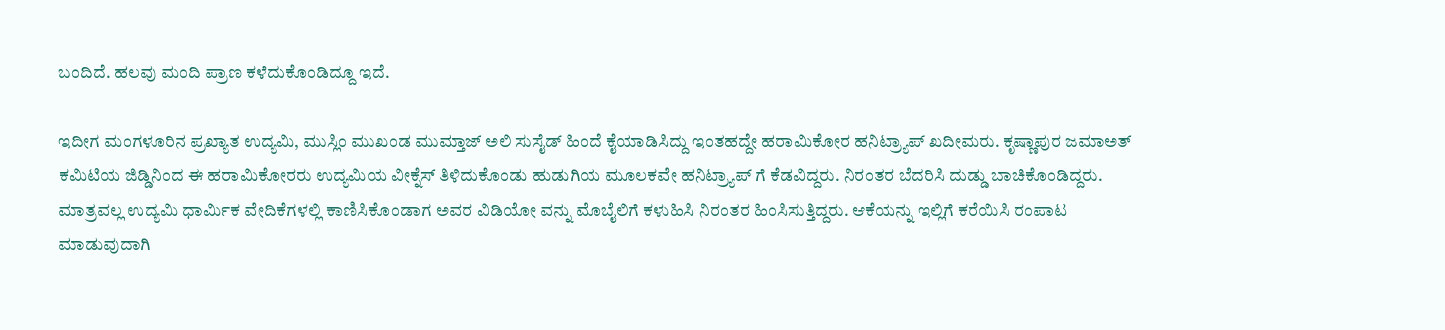ಬಂದಿದೆ. ಹಲವು ಮಂದಿ ಪ್ರಾಣ ಕಳೆದುಕೊಂಡಿದ್ದೂ ಇದೆ.

ಇದೀಗ ಮಂಗಳೂರಿನ ಪ್ರಖ್ಯಾತ ಉದ್ಯಮಿ, ಮುಸ್ಲಿಂ ಮುಖಂಡ ಮುಮ್ತಾಜ್ ಅಲಿ ಸುಸೈಡ್ ಹಿಂದೆ ಕೈಯಾಡಿಸಿದ್ದು ಇಂತಹದ್ದೇ ಹರಾಮಿಕೋರ ಹನಿಟ್ರ್ಯಾಪ್ ಖದೀಮರು. ಕೃಷ್ಣಾಪುರ ಜಮಾಅತ್ ಕಮಿಟಿಯ ಜಿಡ್ಡಿನಿಂದ ಈ ಹರಾಮಿಕೋರರು ಉದ್ಯಮಿಯ ವೀಕ್ನೆಸ್ ತಿಳಿದುಕೊಂಡು ಹುಡುಗಿಯ ಮೂಲಕವೇ ಹನಿಟ್ರ್ಯಾಪ್ ಗೆ ಕೆಡವಿದ್ದರು. ನಿರಂತರ ಬೆದರಿಸಿ ದುಡ್ಡು ಬಾಚಿಕೊಂಡಿದ್ದರು. ಮಾತ್ರವಲ್ಲ ಉದ್ಯಮಿ ಧಾರ್ಮಿಕ ವೇದಿಕೆಗಳಲ್ಲಿ ಕಾಣಿಸಿಕೊಂಡಾಗ ಅವರ ವಿಡಿಯೋ ವನ್ನು ಮೊಬೈಲಿಗೆ ಕಳುಹಿಸಿ ನಿರಂತರ ಹಿಂಸಿಸುತ್ತಿದ್ದರು. ಆಕೆಯನ್ನು ಇಲ್ಲಿಗೆ ಕರೆಯಿಸಿ ರಂಪಾಟ ಮಾಡುವುದಾಗಿ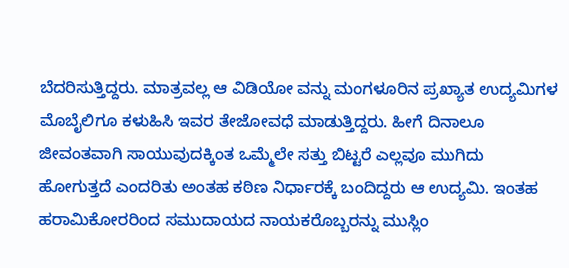ಬೆದರಿಸುತ್ತಿದ್ದರು. ಮಾತ್ರವಲ್ಲ ಆ ವಿಡಿಯೋ ವನ್ನು ಮಂಗಳೂರಿನ ಪ್ರಖ್ಯಾತ ಉದ್ಯಮಿಗಳ ಮೊಬೈಲಿಗೂ ಕಳುಹಿಸಿ ಇವರ ತೇಜೋವಧೆ ಮಾಡುತ್ತಿದ್ದರು. ಹೀಗೆ ದಿನಾಲೂ ಜೀವಂತವಾಗಿ ಸಾಯುವುದಕ್ಕಿಂತ ಒಮ್ಮೆಲೇ ಸತ್ತು ಬಿಟ್ಟರೆ ಎಲ್ಲವೂ ಮುಗಿದು ಹೋಗುತ್ತದೆ ಎಂದರಿತು ಅಂತಹ ಕಠಿಣ ನಿರ್ಧಾರಕ್ಕೆ ಬಂದಿದ್ದರು ಆ ಉದ್ಯಮಿ. ಇಂತಹ ಹರಾಮಿಕೋರರಿಂದ ಸಮುದಾಯದ ನಾಯಕರೊಬ್ಬರನ್ನು ಮುಸ್ಲಿಂ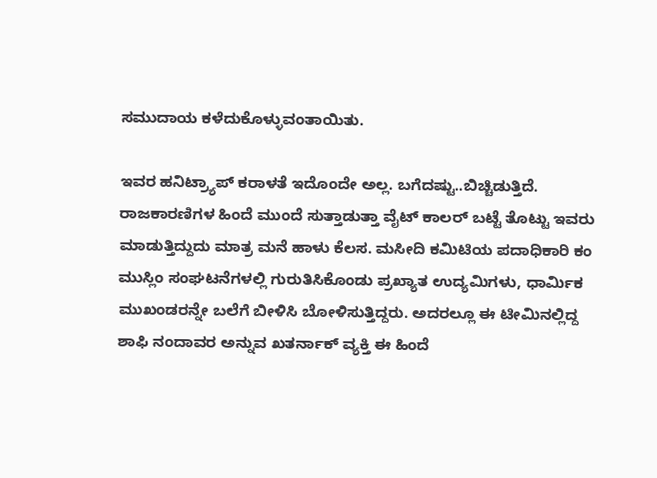ಸಮುದಾಯ ಕಳೆದುಕೊಳ್ಳುವಂತಾಯಿತು.

ಇವರ ಹನಿಟ್ರ್ಯಾಪ್ ಕರಾಳತೆ ಇದೊಂದೇ ಅಲ್ಲ. ಬಗೆದಷ್ಟು..ಬಿಚ್ಚಿಡುತ್ತಿದೆ. ರಾಜಕಾರಣಿಗಳ ಹಿಂದೆ ಮುಂದೆ ಸುತ್ತಾಡುತ್ತಾ ವೈಟ್ ಕಾಲರ್ ಬಟ್ಟೆ ತೊಟ್ಟು ಇವರು ಮಾಡುತ್ತಿದ್ದುದು ಮಾತ್ರ ಮನೆ ಹಾಳು ಕೆಲಸ. ಮಸೀದಿ ಕಮಿಟಿಯ ಪದಾಧಿಕಾರಿ ಕಂ ಮುಸ್ಲಿಂ ಸಂಘಟನೆಗಳಲ್ಲಿ ಗುರುತಿಸಿಕೊಂಡು ಪ್ರಖ್ಯಾತ ಉದ್ಯಮಿಗಳು, ಧಾರ್ಮಿಕ ಮುಖಂಡರನ್ನೇ ಬಲೆಗೆ ಬೀಳಿಸಿ ಬೋಳಿಸುತ್ತಿದ್ದರು. ಅದರಲ್ಲೂ ಈ ಟೀಮಿನಲ್ಲಿದ್ದ ಶಾಫಿ ನಂದಾವರ ಅನ್ನುವ ಖತರ್ನಾಕ್ ವ್ಯಕ್ತಿ ಈ ಹಿಂದೆ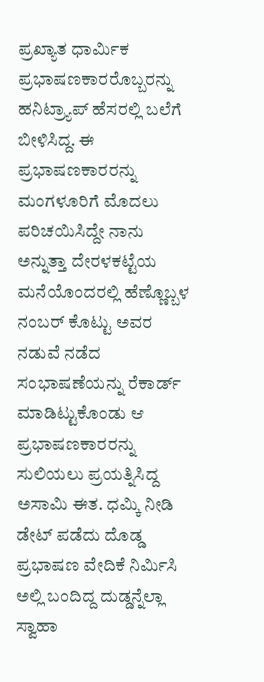ಪ್ರಖ್ಯಾತ ಧಾರ್ಮಿಕ ಪ್ರಭಾಷಣಕಾರರೊಬ್ಬರನ್ನು ಹನಿಟ್ರ್ಯಾಪ್ ಹೆಸರಲ್ಲಿ ಬಲೆಗೆ ಬೀಳಿಸಿದ್ದ. ಈ ಪ್ರಭಾಷಣಕಾರರನ್ನು ಮಂಗಳೂರಿಗೆ ಮೊದಲು ಪರಿಚಯಿಸಿದ್ದೇ ನಾನು ಅನ್ನುತ್ತಾ ದೇರಳಕಟ್ಟೆಯ ಮನೆಯೊಂದರಲ್ಲಿ ಹೆಣ್ಣೊಬ್ಬಳ ನಂಬರ್ ಕೊಟ್ಟು ಅವರ ನಡುವೆ ನಡೆದ ಸಂಭಾಷಣೆಯನ್ನು ರೆಕಾರ್ಡ್ ಮಾಡಿಟ್ಟುಕೊಂಡು ಆ ಪ್ರಭಾಷಣಕಾರರನ್ನು ಸುಲಿಯಲು ಪ್ರಯತ್ನಿಸಿದ್ದ ಅಸಾಮಿ ಈತ. ಧಮ್ಕಿ ನೀಡಿ ಡೇಟ್ ಪಡೆದು ದೊಡ್ಡ ಪ್ರಭಾಷಣ ವೇದಿಕೆ ನಿರ್ಮಿಸಿ ಅಲ್ಲಿ ಬಂದಿದ್ದ ದುಡ್ಡನ್ನೆಲ್ಲಾ ಸ್ವಾಹಾ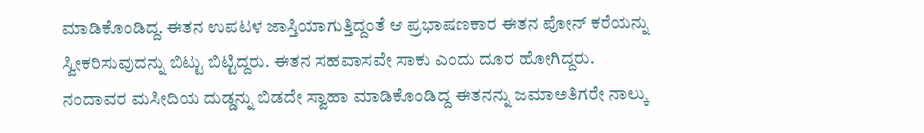ಮಾಡಿಕೊಂಡಿದ್ದ. ಈತನ ಉಪಟಳ ಜಾಸ್ತಿಯಾಗುತ್ತಿದ್ದಂತೆ ಆ ಪ್ರಭಾಷಣಕಾರ ಈತನ ಪೋನ್ ಕರೆಯನ್ನು ಸ್ವೀಕರಿಸುವುದನ್ನು ಬಿಟ್ಟು ಬಿಟ್ಟಿದ್ದರು. ಈತನ ಸಹವಾಸವೇ ಸಾಕು ಎಂದು ದೂರ ಹೋಗಿದ್ದರು. ನಂದಾವರ ಮಸೀದಿಯ ದುಡ್ಡನ್ನು ಬಿಡದೇ ಸ್ವಾಹಾ ಮಾಡಿಕೊಂಡಿದ್ದ ಈತನನ್ನು ಜಮಾಅತಿಗರೇ ನಾಲ್ಕು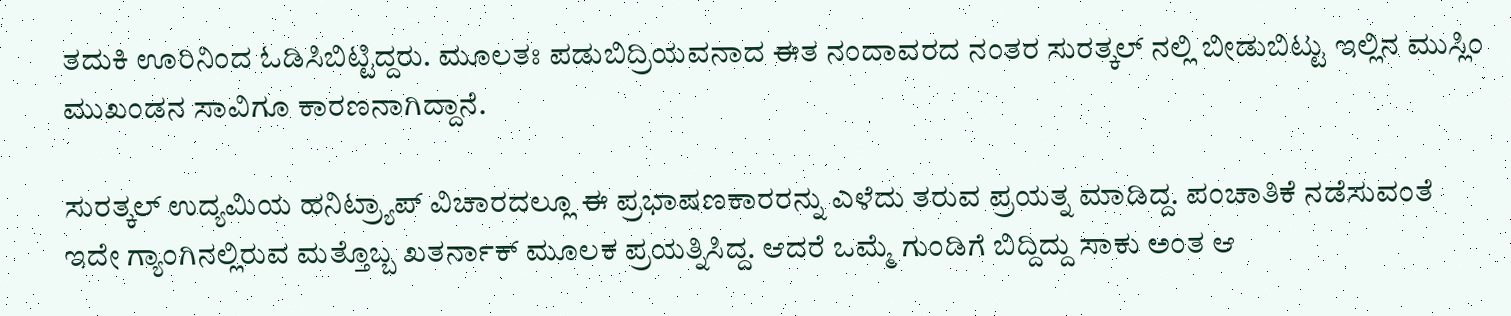ತದುಕಿ ಊರಿನಿಂದ ಓಡಿಸಿಬಿಟ್ಟಿದ್ದರು. ಮೂಲತಃ ಪಡುಬಿದ್ರಿಯವನಾದ ಈತ ನಂದಾವರದ ನಂತರ ಸುರತ್ಕಲ್ ನಲ್ಲಿ ಬೀಡುಬಿಟ್ಟು ಇಲ್ಲಿನ ಮುಸ್ಲಿಂ ಮುಖಂಡನ ಸಾವಿಗೂ ಕಾರಣನಾಗಿದ್ದಾನೆ.

ಸುರತ್ಕಲ್ ಉದ್ಯಮಿಯ ಹನಿಟ್ರ್ಯಾಪ್ ವಿಚಾರದಲ್ಲೂ ಈ ಪ್ರಭಾಷಣಕಾರರನ್ನು ಎಳೆದು ತರುವ ಪ್ರಯತ್ನ ಮಾಡಿದ್ದ. ಪಂಚಾತಿಕೆ ನಡೆಸುವಂತೆ ಇದೇ ಗ್ಯಾಂಗಿನಲ್ಲಿರುವ ಮತ್ತೊಬ್ಬ ಖತರ್ನಾಕ್ ಮೂಲಕ ಪ್ರಯತ್ನಿಸಿದ್ದ. ಆದರೆ ಒಮ್ಮೆ ಗುಂಡಿಗೆ ಬಿದ್ದಿದ್ದು ಸಾಕು ಅಂತ ಆ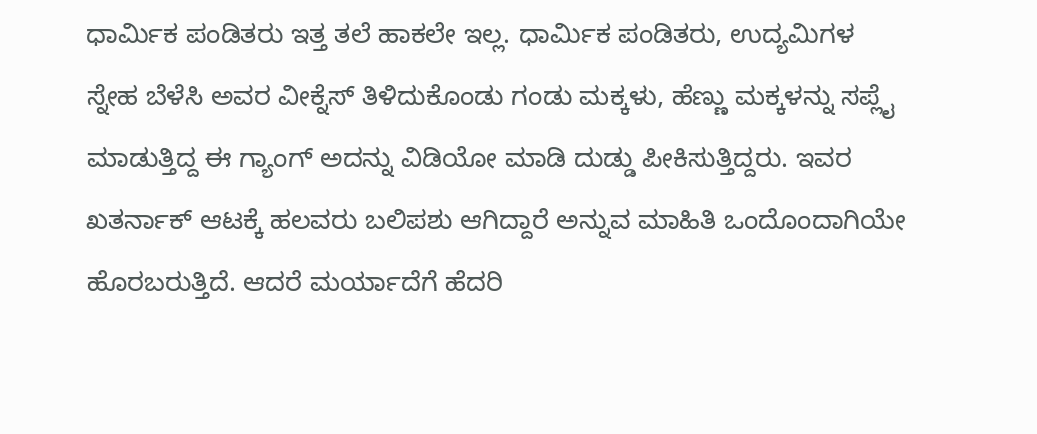ಧಾರ್ಮಿಕ ಪಂಡಿತರು ಇತ್ತ ತಲೆ ಹಾಕಲೇ ಇಲ್ಲ. ಧಾರ್ಮಿಕ ಪಂಡಿತರು, ಉದ್ಯಮಿಗಳ ಸ್ನೇಹ ಬೆಳೆಸಿ ಅವರ ವೀಕ್ನೆಸ್ ತಿಳಿದುಕೊಂಡು ಗಂಡು ಮಕ್ಕಳು, ಹೆಣ್ಣು ಮಕ್ಕಳನ್ನು ಸಪ್ಲೈ ಮಾಡುತ್ತಿದ್ದ ಈ ಗ್ಯಾಂಗ್ ಅದನ್ನು ವಿಡಿಯೋ ಮಾಡಿ ದುಡ್ಡು ಪೀಕಿಸುತ್ತಿದ್ದರು. ಇವರ ಖತರ್ನಾಕ್ ಆಟಕ್ಕೆ ಹಲವರು ಬಲಿಪಶು ಆಗಿದ್ದಾರೆ ಅನ್ನುವ ಮಾಹಿತಿ ಒಂದೊಂದಾಗಿಯೇ ಹೊರಬರುತ್ತಿದೆ. ಆದರೆ ಮರ್ಯಾದೆಗೆ ಹೆದರಿ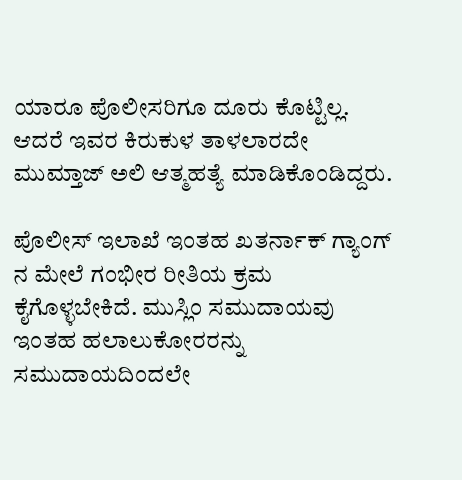ಯಾರೂ ಪೊಲೀಸರಿಗೂ ದೂರು ಕೊಟ್ಟಿಲ್ಲ. ಆದರೆ ಇವರ ಕಿರುಕುಳ ತಾಳಲಾರದೇ ಮುಮ್ತಾಜ್ ಅಲಿ ಆತ್ಮಹತ್ಯೆ ಮಾಡಿಕೊಂಡಿದ್ದರು.

ಪೊಲೀಸ್ ಇಲಾಖೆ ಇಂತಹ ಖತರ್ನಾಕ್ ಗ್ಯಾಂಗ್ ನ ಮೇಲೆ ಗಂಭೀರ ರೀತಿಯ ಕ್ರಮ ಕೈಗೊಳ್ಳಬೇಕಿದೆ. ಮುಸ್ಲಿಂ ಸಮುದಾಯವು ಇಂತಹ ಹಲಾಲುಕೋರರನ್ನು ಸಮುದಾಯದಿಂದಲೇ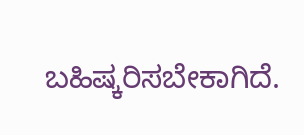ಬಹಿಷ್ಕರಿಸಬೇಕಾಗಿದೆ.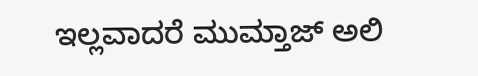ಇಲ್ಲವಾದರೆ ಮುಮ್ತಾಜ್ ಅಲಿ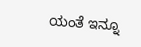ಯಂತೆ ಇನ್ನೂ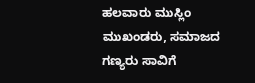ಹಲವಾರು ಮುಸ್ಲಿಂ ಮುಖಂಡರು, ಸಮಾಜದ ಗಣ್ಯರು ಸಾವಿಗೆ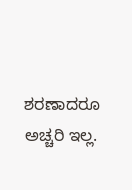ಶರಣಾದರೂ ಅಚ್ಚರಿ ಇಲ್ಲ.